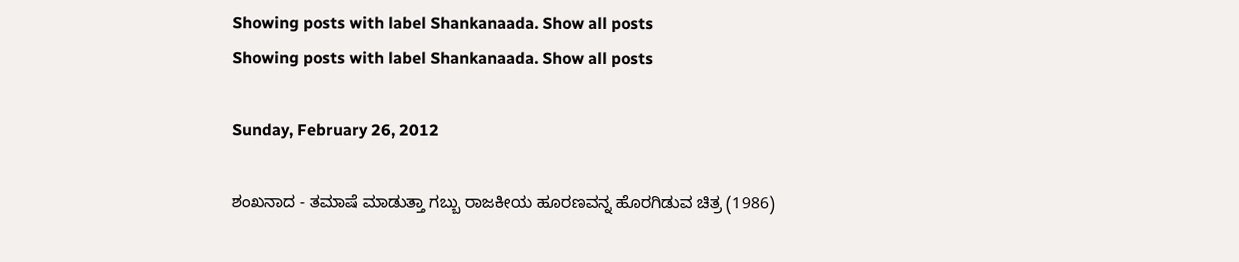Showing posts with label Shankanaada. Show all posts
Showing posts with label Shankanaada. Show all posts

Sunday, February 26, 2012

ಶಂಖನಾದ - ತಮಾಷೆ ಮಾಡುತ್ತಾ ಗಬ್ಬು ರಾಜಕೀಯ ಹೂರಣವನ್ನ ಹೊರಗಿಡುವ ಚಿತ್ರ (1986)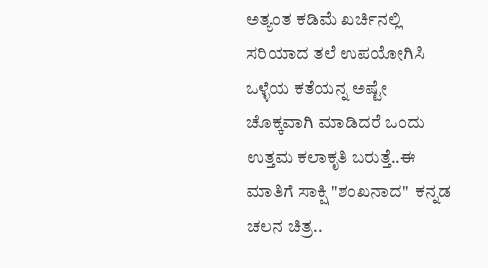ಅತ್ಯಂತ ಕಡಿಮೆ ಖರ್ಚಿನಲ್ಲಿ ಸರಿಯಾದ ತಲೆ ಉಪಯೋಗಿಸಿ ಒಳ್ಳೆಯ ಕತೆಯನ್ನ ಅಷ್ಟೇ ಚೊಕ್ಕವಾಗಿ ಮಾಡಿದರೆ ಒಂದು ಉತ್ತಮ ಕಲಾಕೃತಿ ಬರುತ್ತೆ..ಈ ಮಾತಿಗೆ ಸಾಕ್ಷಿ "ಶಂಖನಾದ"  ಕನ್ನಡ ಚಲನ ಚಿತ್ರ..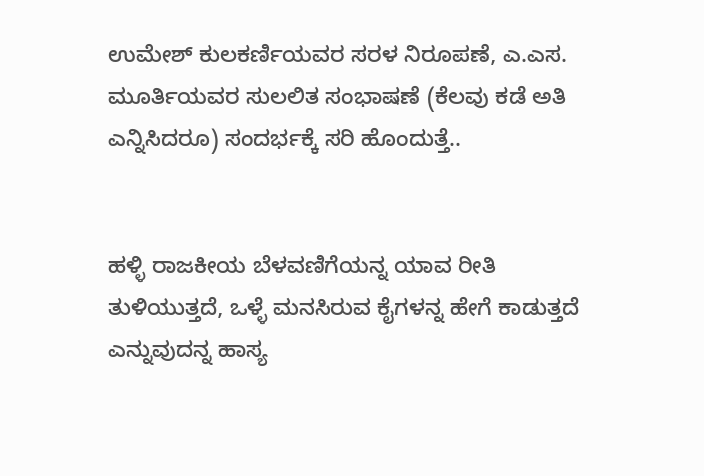ಉಮೇಶ್ ಕುಲಕರ್ಣಿಯವರ ಸರಳ ನಿರೂಪಣೆ, ಎ.ಎಸ. ಮೂರ್ತಿಯವರ ಸುಲಲಿತ ಸಂಭಾಷಣೆ (ಕೆಲವು ಕಡೆ ಅತಿ ಎನ್ನಿಸಿದರೂ) ಸಂದರ್ಭಕ್ಕೆ ಸರಿ ಹೊಂದುತ್ತೆ..


ಹಳ್ಳಿ ರಾಜಕೀಯ ಬೆಳವಣಿಗೆಯನ್ನ ಯಾವ ರೀತಿ ತುಳಿಯುತ್ತದೆ, ಒಳ್ಳೆ ಮನಸಿರುವ ಕೈಗಳನ್ನ ಹೇಗೆ ಕಾಡುತ್ತದೆ ಎನ್ನುವುದನ್ನ ಹಾಸ್ಯ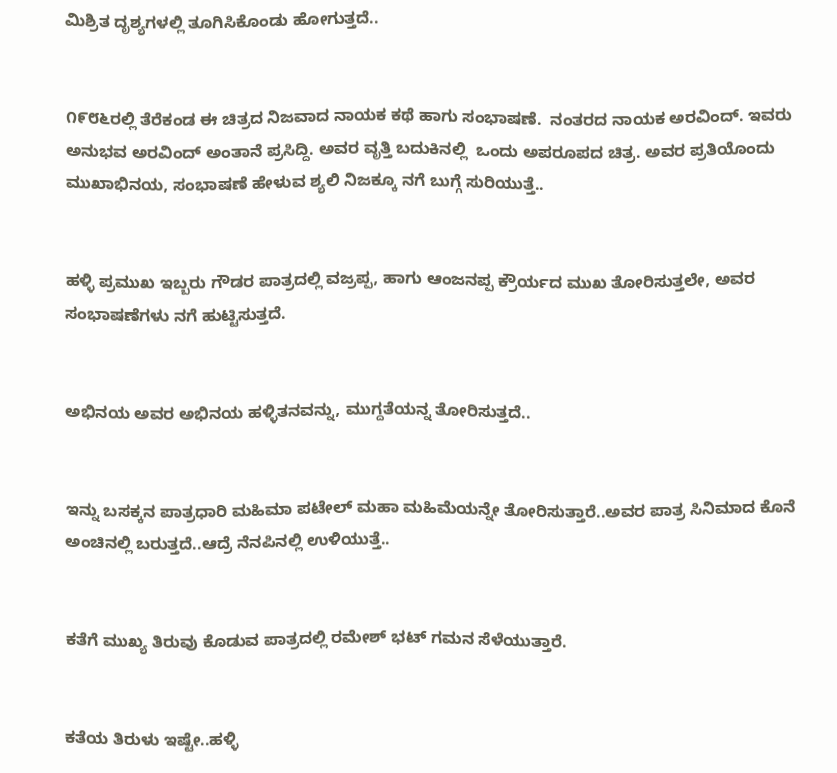ಮಿಶ್ರಿತ ದೃಶ್ಯಗಳಲ್ಲಿ ತೂಗಿಸಿಕೊಂಡು ಹೋಗುತ್ತದೆ..


೧೯೮೬ರಲ್ಲಿ ತೆರೆಕಂಡ ಈ ಚಿತ್ರದ ನಿಜವಾದ ನಾಯಕ ಕಥೆ ಹಾಗು ಸಂಭಾಷಣೆ.  ನಂತರದ ನಾಯಕ ಅರವಿಂದ್. ಇವರು ಅನುಭವ ಅರವಿಂದ್ ಅಂತಾನೆ ಪ್ರಸಿದ್ದಿ. ಅವರ ವೃತ್ತಿ ಬದುಕಿನಲ್ಲಿ  ಒಂದು ಅಪರೂಪದ ಚಿತ್ರ. ಅವರ ಪ್ರತಿಯೊಂದು ಮುಖಾಭಿನಯ, ಸಂಭಾಷಣೆ ಹೇಳುವ ಶ್ಯಲಿ ನಿಜಕ್ಕೂ ನಗೆ ಬುಗ್ಗೆ ಸುರಿಯುತ್ತೆ..


ಹಳ್ಳಿ ಪ್ರಮುಖ ಇಬ್ಬರು ಗೌಡರ ಪಾತ್ರದಲ್ಲಿ ವಜ್ರಪ್ಪ, ಹಾಗು ಆಂಜನಪ್ಪ ಕ್ರೌರ್ಯದ ಮುಖ ತೋರಿಸುತ್ತಲೇ, ಅವರ ಸಂಭಾಷಣೆಗಳು ನಗೆ ಹುಟ್ಟಿಸುತ್ತದೆ.


ಅಭಿನಯ ಅವರ ಅಭಿನಯ ಹಳ್ಳಿತನವನ್ನು, ಮುಗ್ದತೆಯನ್ನ ತೋರಿಸುತ್ತದೆ..


ಇನ್ನು ಬಸಕ್ಕನ ಪಾತ್ರಧಾರಿ ಮಹಿಮಾ ಪಟೇಲ್ ಮಹಾ ಮಹಿಮೆಯನ್ನೇ ತೋರಿಸುತ್ತಾರೆ..ಅವರ ಪಾತ್ರ ಸಿನಿಮಾದ ಕೊನೆ ಅಂಚಿನಲ್ಲಿ ಬರುತ್ತದೆ..ಆದ್ರೆ ನೆನಪಿನಲ್ಲಿ ಉಳಿಯುತ್ತೆ..


ಕತೆಗೆ ಮುಖ್ಯ ತಿರುವು ಕೊಡುವ ಪಾತ್ರದಲ್ಲಿ ರಮೇಶ್ ಭಟ್ ಗಮನ ಸೆಳೆಯುತ್ತಾರೆ.


ಕತೆಯ ತಿರುಳು ಇಷ್ಟೇ..ಹಳ್ಳಿ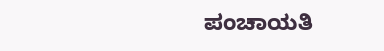ಪಂಚಾಯತಿ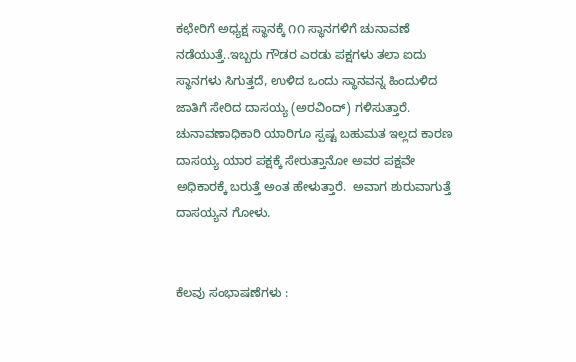ಕಛೇರಿಗೆ ಅಧ್ಯಕ್ಷ ಸ್ಥಾನಕ್ಕೆ ೧೧ ಸ್ಥಾನಗಳಿಗೆ ಚುನಾವಣೆ ನಡೆಯುತ್ತೆ..ಇಬ್ಬರು ಗೌಡರ ಎರಡು ಪಕ್ಷಗಳು ತಲಾ ಐದು ಸ್ಥಾನಗಳು ಸಿಗುತ್ತದೆ, ಉಳಿದ ಒಂದು ಸ್ಥಾನವನ್ನ ಹಿಂದುಳಿದ ಜಾತಿಗೆ ಸೇರಿದ ದಾಸಯ್ಯ (ಅರವಿಂದ್) ಗಳಿಸುತ್ತಾರೆ.  ಚುನಾವಣಾಧಿಕಾರಿ ಯಾರಿಗೂ ಸ್ಪಷ್ಟ ಬಹುಮತ ಇಲ್ಲದ ಕಾರಣ ದಾಸಯ್ಯ ಯಾರ ಪಕ್ಷಕ್ಕೆ ಸೇರುತ್ತಾನೋ ಅವರ ಪಕ್ಷವೇ ಅಧಿಕಾರಕ್ಕೆ ಬರುತ್ತೆ ಅಂತ ಹೇಳುತ್ತಾರೆ.  ಅವಾಗ ಶುರುವಾಗುತ್ತೆ ದಾಸಯ್ಯನ ಗೋಳು.


ಕೆಲವು ಸಂಭಾಷಣೆಗಳು :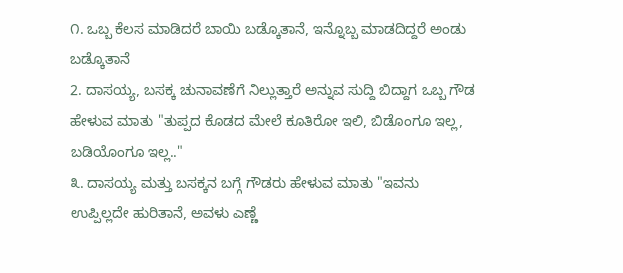೧. ಒಬ್ಬ ಕೆಲಸ ಮಾಡಿದರೆ ಬಾಯಿ ಬಡ್ಕೊತಾನೆ, ಇನ್ನೊಬ್ಬ ಮಾಡದಿದ್ದರೆ ಅಂಡು    ಬಡ್ಕೊತಾನೆ
2. ದಾಸಯ್ಯ, ಬಸಕ್ಕ ಚುನಾವಣೆಗೆ ನಿಲ್ಲುತ್ತಾರೆ ಅನ್ನುವ ಸುದ್ದಿ ಬಿದ್ದಾಗ ಒಬ್ಬ ಗೌಡ ಹೇಳುವ ಮಾತು "ತುಪ್ಪದ ಕೊಡದ ಮೇಲೆ ಕೂತಿರೋ ಇಲಿ, ಬಿಡೊಂಗೂ ಇಲ್ಲ, ಬಡಿಯೊಂಗೂ ಇಲ್ಲ.."
೩. ದಾಸಯ್ಯ ಮತ್ತು ಬಸಕ್ಕನ ಬಗ್ಗೆ ಗೌಡರು ಹೇಳುವ ಮಾತು "ಇವನು ಉಪ್ಪಿಲ್ಲದೇ ಹುರಿತಾನೆ, ಅವಳು ಎಣ್ಣೆ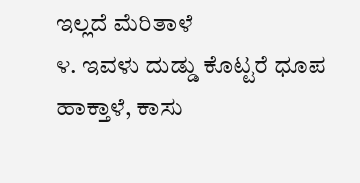ಇಲ್ಲದೆ ಮೆರಿತಾಳೆ
೪. ಇವಳು ದುಡ್ಡು ಕೊಟ್ಟರೆ ಧೂಪ ಹಾಕ್ತಾಳೆ, ಕಾಸು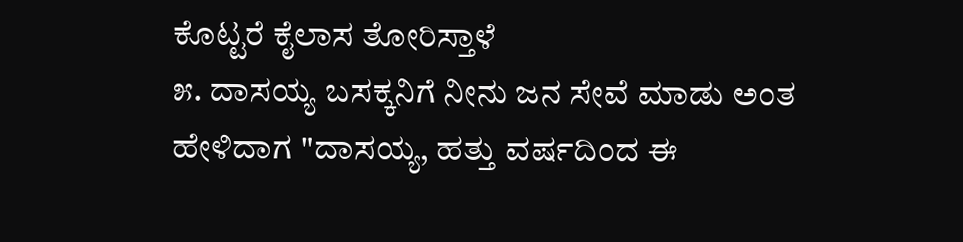ಕೊಟ್ಟರೆ ಕೈಲಾಸ ತೋರಿಸ್ತಾಳೆ
೫. ದಾಸಯ್ಯ ಬಸಕ್ಕನಿಗೆ ನೀನು ಜನ ಸೇವೆ ಮಾಡು ಅಂತ ಹೇಳಿದಾಗ "ದಾಸಯ್ಯ, ಹತ್ತು ವರ್ಷದಿಂದ ಈ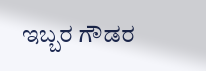ಇಬ್ಬರ ಗೌಡರ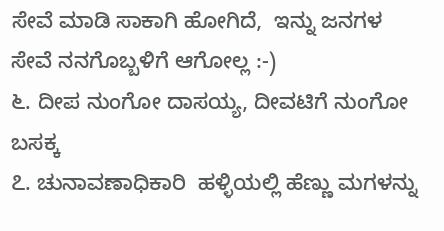ಸೇವೆ ಮಾಡಿ ಸಾಕಾಗಿ ಹೋಗಿದೆ,  ಇನ್ನು ಜನಗಳ ಸೇವೆ ನನಗೊಬ್ಬಳಿಗೆ ಆಗೋಲ್ಲ :-)
೬. ದೀಪ ನುಂಗೋ ದಾಸಯ್ಯ, ದೀವಟಿಗೆ ನುಂಗೋ ಬಸಕ್ಕ
೭. ಚುನಾವಣಾಧಿಕಾರಿ  ಹಳ್ಳಿಯಲ್ಲಿ ಹೆಣ್ಣು ಮಗಳನ್ನು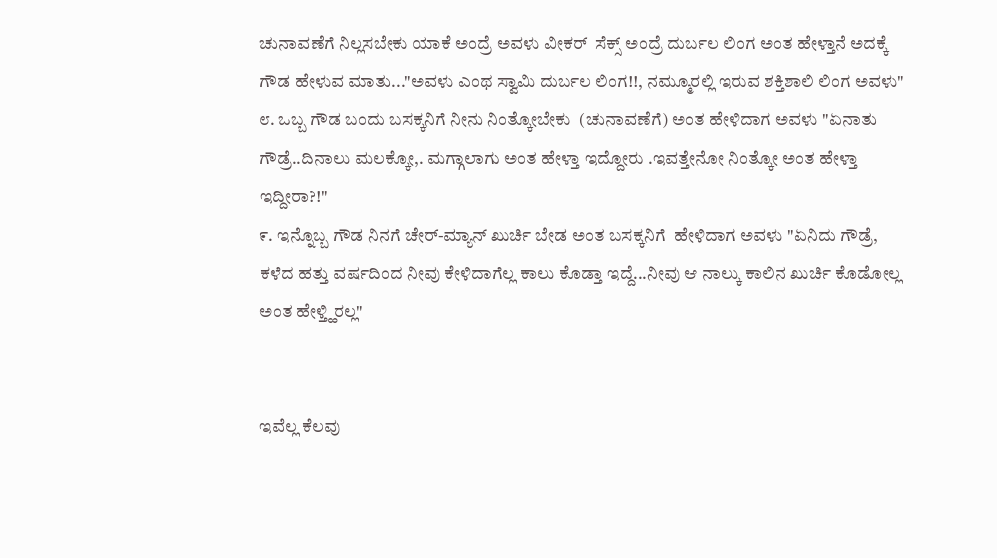ಚುನಾವಣೆಗೆ ನಿಲ್ಲಸಬೇಕು ಯಾಕೆ ಅಂದ್ರೆ ಅವಳು ವೀಕರ್  ಸೆಕ್ಸ್ ಅಂದ್ರೆ ದುರ್ಬಲ ಲಿಂಗ ಅಂತ ಹೇಳ್ತಾನೆ ಅದಕ್ಕೆ ಗೌಡ ಹೇಳುವ ಮಾತು..."ಅವಳು ಎಂಥ ಸ್ವಾಮಿ ದುರ್ಬಲ ಲಿಂಗ!!, ನಮ್ಮೂರಲ್ಲಿ ಇರುವ ಶಕ್ತಿಶಾಲಿ ಲಿಂಗ ಅವಳು"
೮. ಒಬ್ಬ ಗೌಡ ಬಂದು ಬಸಕ್ಕನಿಗೆ ನೀನು ನಿಂತ್ಕೋಬೇಕು  (ಚುನಾವಣೆಗೆ) ಅಂತ ಹೇಳಿದಾಗ ಅವಳು "ಏನಾತು ಗೌಡ್ರೆ..ದಿನಾಲು ಮಲಕ್ಕೋ,. ಮಗ್ಗಾಲಾಗು ಅಂತ ಹೇಳ್ತಾ ಇದ್ದೋರು .ಇವತ್ತೇನೋ ನಿಂತ್ಕೋ ಅಂತ ಹೇಳ್ತಾ ಇದ್ದೀರಾ?!"
೯. ಇನ್ನೊಬ್ಬ ಗೌಡ ನಿನಗೆ ಚೇರ್-ಮ್ಯಾನ್ ಖುರ್ಚಿ ಬೇಡ ಅಂತ ಬಸಕ್ಕನಿಗೆ  ಹೇಳಿದಾಗ ಅವಳು "ಏನಿದು ಗೌಡ್ರೆ, ಕಳೆದ ಹತ್ತು ವರ್ಷದಿಂದ ನೀವು ಕೇಳಿದಾಗೆಲ್ಲ ಕಾಲು ಕೊಡ್ತಾ ಇದ್ದೆ...ನೀವು ಆ ನಾಲ್ಕು ಕಾಲಿನ ಖುರ್ಚಿ ಕೊಡೋಲ್ಲ ಅಂತ ಹೇಳ್ತ್ಹಿರಲ್ಲ"


ಇವೆಲ್ಲ ಕೆಲವು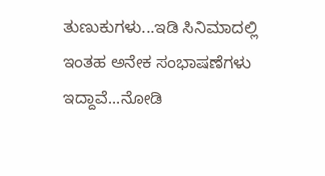ತುಣುಕುಗಳು...ಇಡಿ ಸಿನಿಮಾದಲ್ಲಿ ಇಂತಹ ಅನೇಕ ಸಂಭಾಷಣೆಗಳು ಇದ್ದಾವೆ...ನೋಡಿ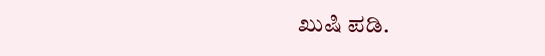ಖುಷಿ ಪಡಿ.